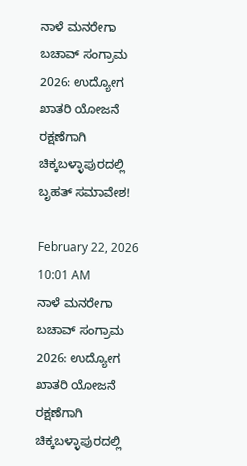ನಾಳೆ ಮನರೇಗಾ ಬಚಾವ್ ಸಂಗ್ರಾಮ 2026: ಉದ್ಯೋಗ ಖಾತರಿ ಯೋಜನೆ ರಕ್ಷಣೆಗಾಗಿ ಚಿಕ್ಕಬಳ್ಳಾಪುರದಲ್ಲಿ ಬೃಹತ್ ಸಮಾವೇಶ!

February 22, 2026 10:01 AM
ನಾಳೆ ಮನರೇಗಾ ಬಚಾವ್ ಸಂಗ್ರಾಮ 2026: ಉದ್ಯೋಗ ಖಾತರಿ ಯೋಜನೆ ರಕ್ಷಣೆಗಾಗಿ ಚಿಕ್ಕಬಳ್ಳಾಪುರದಲ್ಲಿ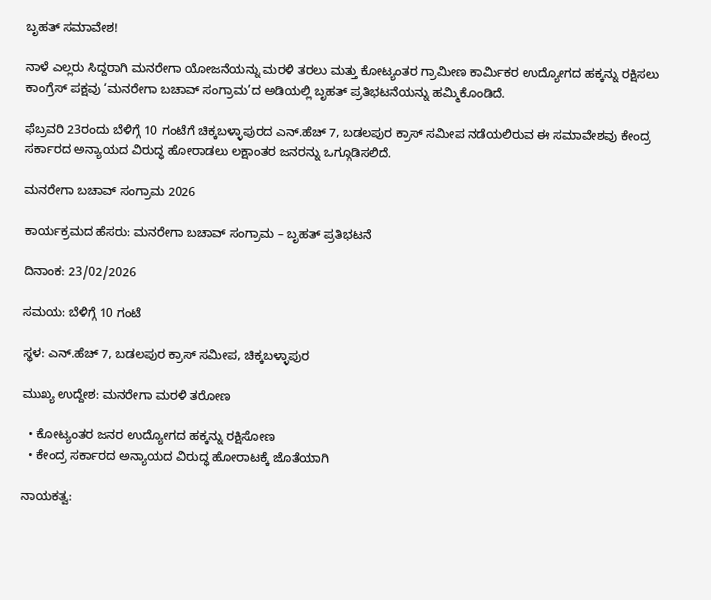ಬೃಹತ್ ಸಮಾವೇಶ!

ನಾಳೆ ಎಲ್ಲರು ಸಿದ್ದರಾಗಿ ಮನರೇಗಾ ಯೋಜನೆಯನ್ನು ಮರಳಿ ತರಲು ಮತ್ತು ಕೋಟ್ಯಂತರ ಗ್ರಾಮೀಣ ಕಾರ್ಮಿಕರ ಉದ್ಯೋಗದ ಹಕ್ಕನ್ನು ರಕ್ಷಿಸಲು ಕಾಂಗ್ರೆಸ್ ಪಕ್ಷವು ‘ಮನರೇಗಾ ಬಚಾವ್ ಸಂಗ್ರಾಮ’ದ ಅಡಿಯಲ್ಲಿ ಬೃಹತ್ ಪ್ರತಿಭಟನೆಯನ್ನು ಹಮ್ಮಿಕೊಂಡಿದೆ.

ಫೆಬ್ರವರಿ 23ರಂದು ಬೆಳಿಗ್ಗೆ 10 ಗಂಟೆಗೆ ಚಿಕ್ಕಬಳ್ಳಾಪುರದ ಎನ್.ಹೆಚ್ 7, ಬಡಲಪುರ ಕ್ರಾಸ್ ಸಮೀಪ ನಡೆಯಲಿರುವ ಈ ಸಮಾವೇಶವು ಕೇಂದ್ರ ಸರ್ಕಾರದ ಅನ್ಯಾಯದ ವಿರುದ್ಧ ಹೋರಾಡಲು ಲಕ್ಷಾಂತರ ಜನರನ್ನು ಒಗ್ಗೂಡಿಸಲಿದೆ.

ಮನರೇಗಾ ಬಚಾವ್ ಸಂಗ್ರಾಮ 2026

ಕಾರ್ಯಕ್ರಮದ ಹೆಸರು: ಮನರೇಗಾ ಬಚಾವ್ ಸಂಗ್ರಾಮ – ಬೃಹತ್ ಪ್ರತಿಭಟನೆ

ದಿನಾಂಕ: 23/02/2026

ಸಮಯ: ಬೆಳಿಗ್ಗೆ 10 ಗಂಟೆ

ಸ್ಥಳ: ಎನ್.ಹೆಚ್ 7, ಬಡಲಪುರ ಕ್ರಾಸ್ ಸಮೀಪ, ಚಿಕ್ಕಬಳ್ಳಾಪುರ

ಮುಖ್ಯ ಉದ್ದೇಶ: ಮನರೇಗಾ ಮರಳಿ ತರೋಣ

  • ಕೋಟ್ಯಂತರ ಜನರ ಉದ್ಯೋಗದ ಹಕ್ಕನ್ನು ರಕ್ಷಿಸೋಣ
  • ಕೇಂದ್ರ ಸರ್ಕಾರದ ಅನ್ಯಾಯದ ವಿರುದ್ಧ ಹೋರಾಟಕ್ಕೆ ಜೊತೆಯಾಗಿ

ನಾಯಕತ್ವ: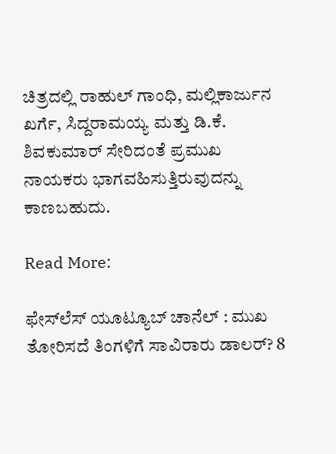ಚಿತ್ರದಲ್ಲಿ ರಾಹುಲ್ ಗಾಂಧಿ, ಮಲ್ಲಿಕಾರ್ಜುನ ಖರ್ಗೆ, ಸಿದ್ದರಾಮಯ್ಯ ಮತ್ತು ಡಿ.ಕೆ. ಶಿವಕುಮಾರ್ ಸೇರಿದಂತೆ ಪ್ರಮುಖ ನಾಯಕರು ಭಾಗವಹಿಸುತ್ತಿರುವುದನ್ನು ಕಾಣಬಹುದು.

Read More:

ಫೇಸ್‌ಲೆಸ್ ಯೂಟ್ಯೂಬ್ ಚಾನೆಲ್ : ಮುಖ ತೋರಿಸದೆ ತಿಂಗಳಿಗೆ ಸಾವಿರಾರು ಡಾಲರ್? 8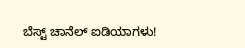ಬೆಸ್ಟ್ ಚಾನೆಲ್ ಐಡಿಯಾಗಳು!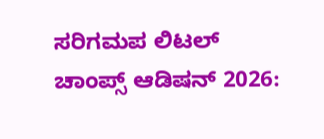ಸರಿಗಮಪ ಲಿಟಲ್ ಚಾಂಪ್ಸ್ ಆಡಿಷನ್ 2026: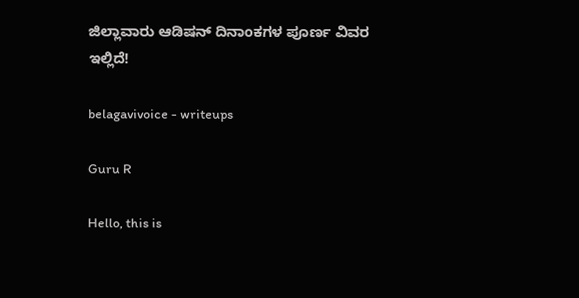ಜಿಲ್ಲಾವಾರು ಆಡಿಷನ್ ದಿನಾಂಕಗಳ ಪೂರ್ಣ ವಿವರ ಇಲ್ಲಿದೆ!

belagavivoice - writeups

Guru R

Hello, this is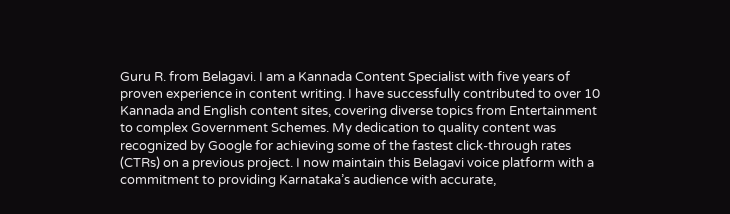Guru R. from Belagavi. I am a Kannada Content Specialist with five years of proven experience in content writing. I have successfully contributed to over 10 Kannada and English content sites, covering diverse topics from Entertainment to complex Government Schemes. My dedication to quality content was recognized by Google for achieving some of the fastest click-through rates (CTRs) on a previous project. I now maintain this Belagavi voice platform with a commitment to providing Karnataka’s audience with accurate,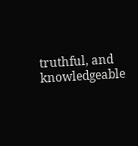truthful, and knowledgeable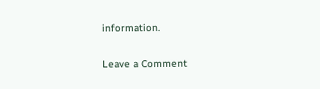information.

Leave a Comment